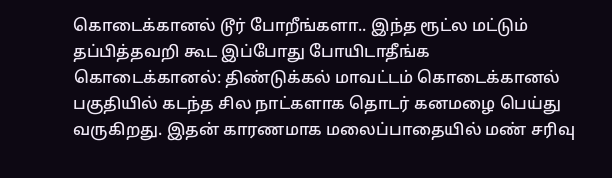கொடைக்கானல் டூர் போறீங்களா.. இந்த ரூட்ல மட்டும் தப்பித்தவறி கூட இப்போது போயிடாதீங்க
கொடைக்கானல்: திண்டுக்கல் மாவட்டம் கொடைக்கானல் பகுதியில் கடந்த சில நாட்களாக தொடர் கனமழை பெய்து வருகிறது. இதன் காரணமாக மலைப்பாதையில் மண் சரிவு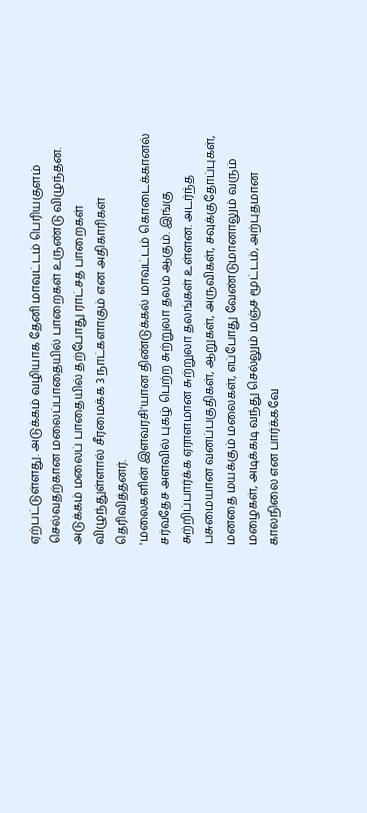ஏற்பட்டுள்ளது. அடுக்கம் வழியாக தேனி மாவட்டம் பெரியகுளம் செல்வதற்கான மலைப்பாதையில் பாறைகள் உருண்டு விழுந்தன. அடுக்கம் மலைப் பாதையில் தற்போது ராட்சத பாறைகள் விழுந்துள்ளால் சீரமைக்க 3 நாட்களாகும் என அதிகாரிகள் தெரிவித்தனர்.
'மலைகளின் இளவரசி'யான திண்டுக்கல் மாவட்டம் கொடைக்கானல் சர்வதேச அளவில் புகழ் பெற்ற சுற்றுலா தலம் ஆகும். இங்கு சுற்றிப்பார்க்க ஏராளமான சுற்றுலா தலங்கள் உள்ளன. அடர்ந்த பசுமையான வனப்பகுதிகள், ஆறுகள், அருவிகள், சவுக்குதோப்புகள், மனதை மயக்கும் மலைகள், எப்போது வேண்டுமானாலும் வரும் மழைகள், அடிக்கடி வந்து செல்லும் மஞ்ச மூட்டம், அற்புதமான காலநிலை என பார்க்கவே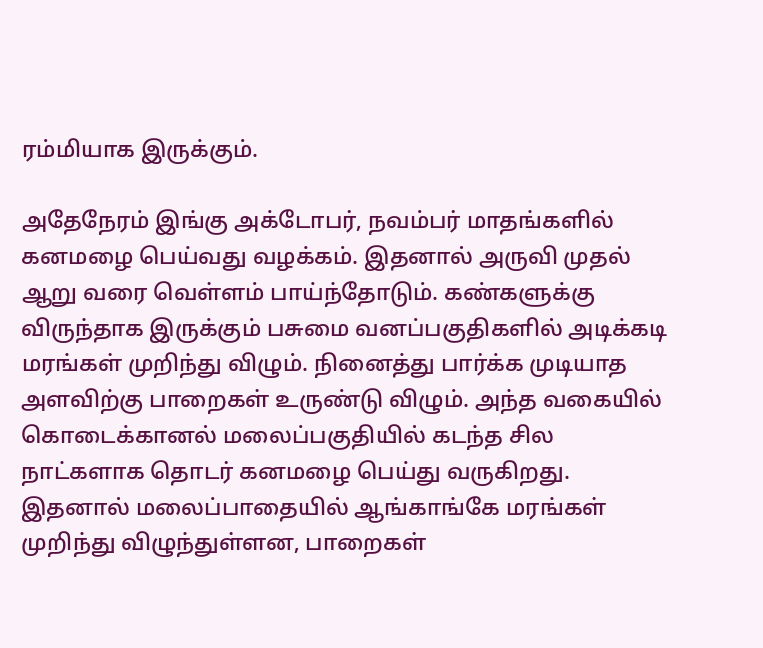ரம்மியாக இருக்கும்.

அதேநேரம் இங்கு அக்டோபர், நவம்பர் மாதங்களில் கனமழை பெய்வது வழக்கம். இதனால் அருவி முதல் ஆறு வரை வெள்ளம் பாய்ந்தோடும். கண்களுக்கு விருந்தாக இருக்கும் பசுமை வனப்பகுதிகளில் அடிக்கடி மரங்கள் முறிந்து விழும். நினைத்து பார்க்க முடியாத அளவிற்கு பாறைகள் உருண்டு விழும். அந்த வகையில் கொடைக்கானல் மலைப்பகுதியில் கடந்த சில நாட்களாக தொடர் கனமழை பெய்து வருகிறது. இதனால் மலைப்பாதையில் ஆங்காங்கே மரங்கள் முறிந்து விழுந்துள்ளன, பாறைகள்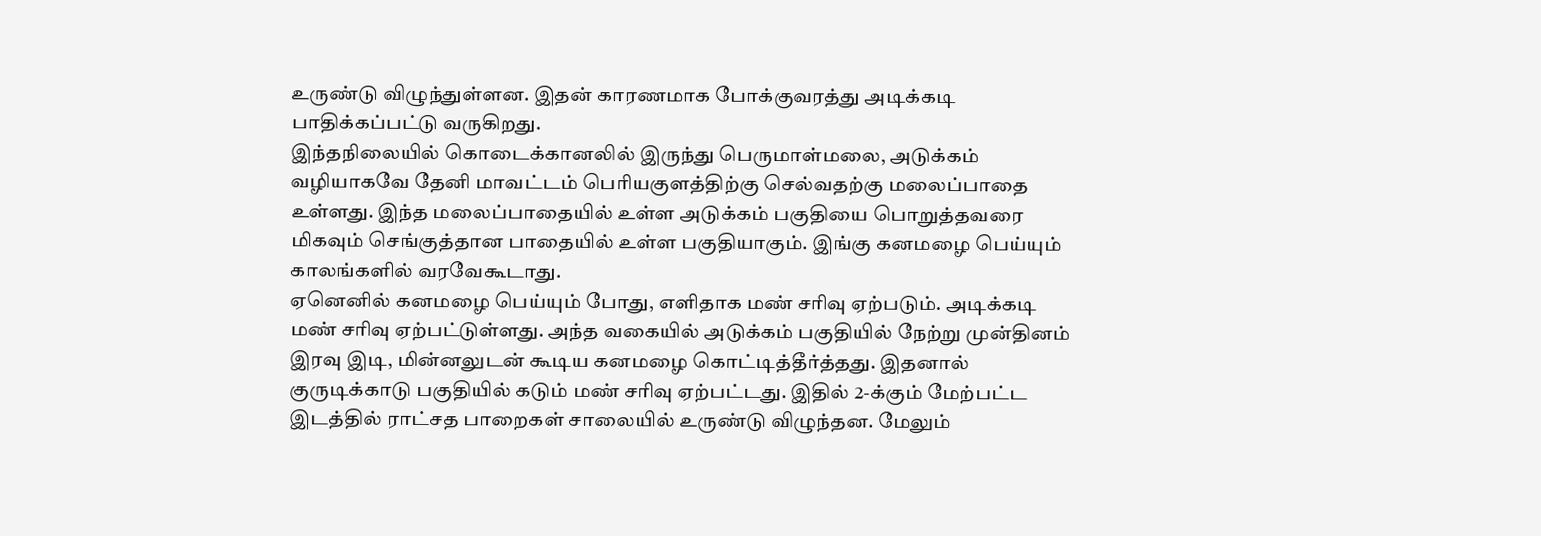உருண்டு விழுந்துள்ளன. இதன் காரணமாக போக்குவரத்து அடிக்கடி பாதிக்கப்பட்டு வருகிறது.
இந்தநிலையில் கொடைக்கானலில் இருந்து பெருமாள்மலை, அடுக்கம் வழியாகவே தேனி மாவட்டம் பெரியகுளத்திற்கு செல்வதற்கு மலைப்பாதை உள்ளது. இந்த மலைப்பாதையில் உள்ள அடுக்கம் பகுதியை பொறுத்தவரை மிகவும் செங்குத்தான பாதையில் உள்ள பகுதியாகும். இங்கு கனமழை பெய்யும் காலங்களில் வரவேகூடாது.
ஏனெனில் கனமழை பெய்யும் போது, எளிதாக மண் சரிவு ஏற்படும். அடிக்கடி மண் சரிவு ஏற்பட்டுள்ளது. அந்த வகையில் அடுக்கம் பகுதியில் நேற்று முன்தினம் இரவு இடி, மின்னலுடன் கூடிய கனமழை கொட்டித்தீர்த்தது. இதனால் குருடிக்காடு பகுதியில் கடும் மண் சரிவு ஏற்பட்டது. இதில் 2-க்கும் மேற்பட்ட இடத்தில் ராட்சத பாறைகள் சாலையில் உருண்டு விழுந்தன. மேலும்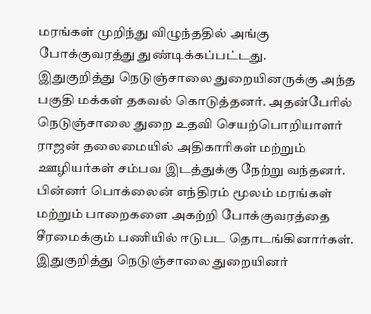மரங்கள் முறிந்து விழுந்ததில் அங்கு போக்குவரத்து துண்டிக்கப்பட்டது.
இதுகுறித்து நெடுஞ்சாலை துறையினருக்கு அந்த பகுதி மக்கள் தகவல் கொடுத்தனர். அதன்பேரில் நெடுஞ்சாலை துறை உதவி செயற்பொறியாளர் ராஜன் தலைமையில் அதிகாரிகள் மற்றும் ஊழியர்கள் சம்பவ இடத்துக்கு நேற்று வந்தனர். பின்னர் பொக்லைன் எந்திரம் மூலம் மரங்கள் மற்றும் பாறைகளை அகற்றி போக்குவரத்தை சீரமைக்கும் பணியில் ஈடுபட தொடங்கினார்கள்.
இதுகுறித்து நெடுஞ்சாலை துறையினர்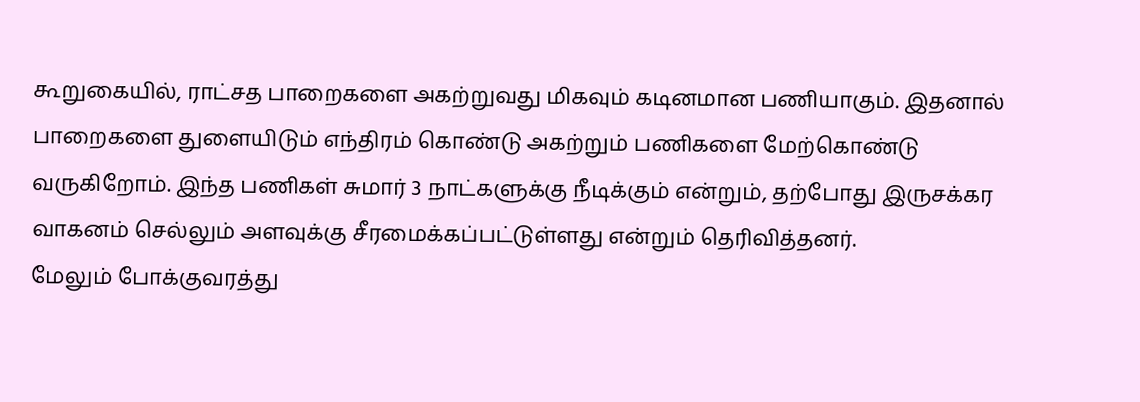கூறுகையில், ராட்சத பாறைகளை அகற்றுவது மிகவும் கடினமான பணியாகும். இதனால் பாறைகளை துளையிடும் எந்திரம் கொண்டு அகற்றும் பணிகளை மேற்கொண்டு வருகிறோம். இந்த பணிகள் சுமார் 3 நாட்களுக்கு நீடிக்கும் என்றும், தற்போது இருசக்கர வாகனம் செல்லும் அளவுக்கு சீரமைக்கப்பட்டுள்ளது என்றும் தெரிவித்தனர்.
மேலும் போக்குவரத்து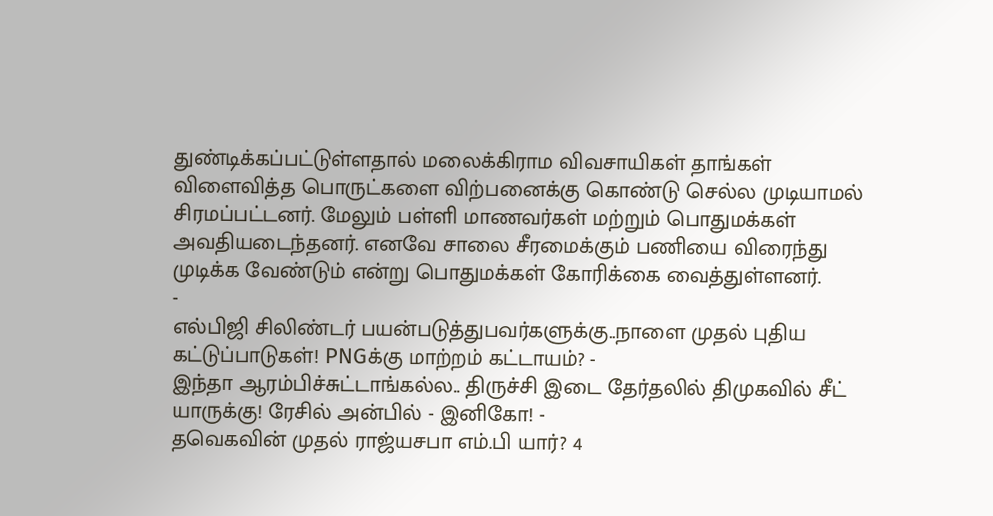துண்டிக்கப்பட்டுள்ளதால் மலைக்கிராம விவசாயிகள் தாங்கள் விளைவித்த பொருட்களை விற்பனைக்கு கொண்டு செல்ல முடியாமல் சிரமப்பட்டனர். மேலும் பள்ளி மாணவர்கள் மற்றும் பொதுமக்கள் அவதியடைந்தனர். எனவே சாலை சீரமைக்கும் பணியை விரைந்து முடிக்க வேண்டும் என்று பொதுமக்கள் கோரிக்கை வைத்துள்ளனர்.
-
எல்பிஜி சிலிண்டர் பயன்படுத்துபவர்களுக்கு..நாளை முதல் புதிய கட்டுப்பாடுகள்! PNGக்கு மாற்றம் கட்டாயம்? -
இந்தா ஆரம்பிச்சுட்டாங்கல்ல.. திருச்சி இடை தேர்தலில் திமுகவில் சீட் யாருக்கு! ரேசில் அன்பில் - இனிகோ! -
தவெகவின் முதல் ராஜ்யசபா எம்.பி யார்? 4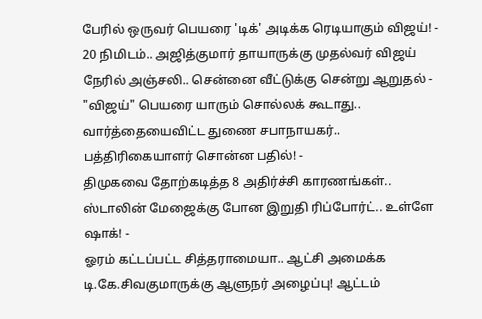பேரில் ஒருவர் பெயரை 'டிக்' அடிக்க ரெடியாகும் விஜய்! -
20 நிமிடம்.. அஜித்குமார் தாயாருக்கு முதல்வர் விஜய் நேரில் அஞ்சலி.. சென்னை வீட்டுக்கு சென்று ஆறுதல் -
"விஜய்" பெயரை யாரும் சொல்லக் கூடாது.. வார்த்தையைவிட்ட துணை சபாநாயகர்.. பத்திரிகையாளர் சொன்ன பதில்! -
திமுகவை தோற்கடித்த 8 அதிர்ச்சி காரணங்கள்.. ஸ்டாலின் மேஜைக்கு போன இறுதி ரிப்போர்ட்.. உள்ளே ஷாக்! -
ஓரம் கட்டப்பட்ட சித்தராமையா.. ஆட்சி அமைக்க டி.கே.சிவகுமாருக்கு ஆளுநர் அழைப்பு! ஆட்டம்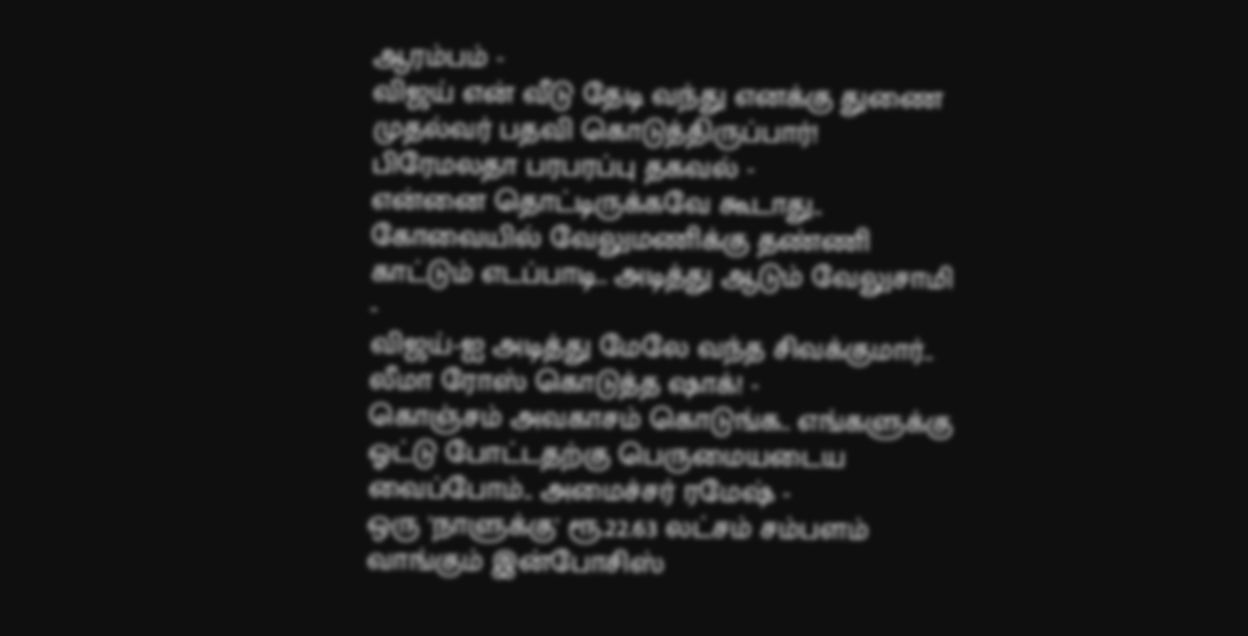ஆரம்பம் -
விஜய் என் வீடு தேடி வந்து எனக்கு துணை முதல்வர் பதவி கொடுத்திருப்பார்! பிரேமலதா பரபரப்பு தகவல் -
என்னை தொட்டிருக்கவே கூடாது.. கோவையில் வேலுமணிக்கு தண்ணி காட்டும் எடப்பாடி.. அடித்து ஆடும் வேலுசாமி -
விஜய்-ஐ அடித்து மேலே வந்த சிவக்குமார்.. லீமா ரோஸ் கொடுத்த ஷாக்! -
கொஞ்சம் அவகாசம் கொடுங்க.. எங்களுக்கு ஓட்டு போட்டதற்கு பெருமையடைய வைப்போம்.. அமைச்சர் ரமேஷ் -
ஒரு 'நாளுக்கு' ரூ.22.63 லட்சம் சம்பளம் வாங்கும் இன்போசிஸ்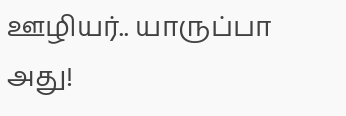ஊழியர்.. யாருப்பா அது!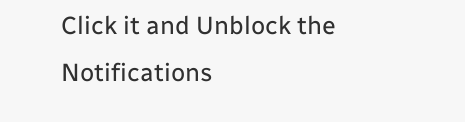Click it and Unblock the Notifications